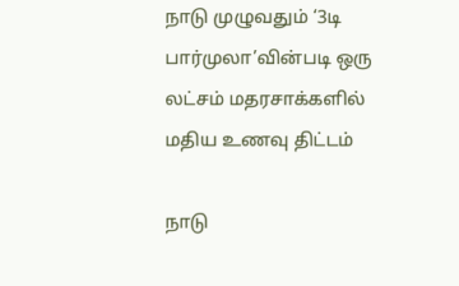நாடு முழுவதும் ‘3டி பார்முலா’வின்படி ஒரு லட்சம் மதரசாக்களில் மதிய உணவு திட்டம்

நாடு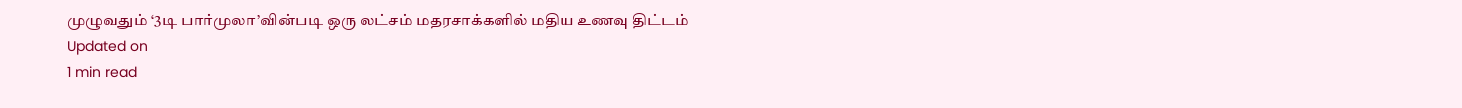முழுவதும் ‘3டி பார்முலா’வின்படி ஒரு லட்சம் மதரசாக்களில் மதிய உணவு திட்டம்
Updated on
1 min read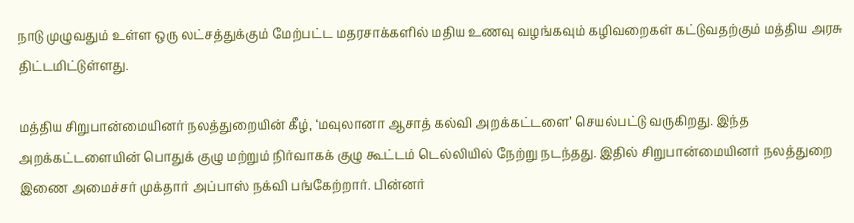நாடு முழுவதும் உள்ள ஒரு லட்சத்துக்கும் மேற்பட்ட மதரசாக்களில் மதிய உணவு வழங்கவும் கழிவறைகள் கட்டுவதற்கும் மத்திய அரசு திட்டமிட்டுள்ளது.

மத்திய சிறுபான்மையினர் நலத்துறையின் கீழ், ‘மவுலானா ஆசாத் கல்வி அறக்கட்டளை’ செயல்பட்டு வருகிறது. இந்த அறக்கட்டளையின் பொதுக் குழு மற்றும் நிர்வாகக் குழு கூட்டம் டெல்லியில் நேற்று நடந்தது. இதில் சிறுபான்மையினர் நலத்துறை இணை அமைச்சர் முக்தார் அப்பாஸ் நக்வி பங்கேற்றார். பின்னர்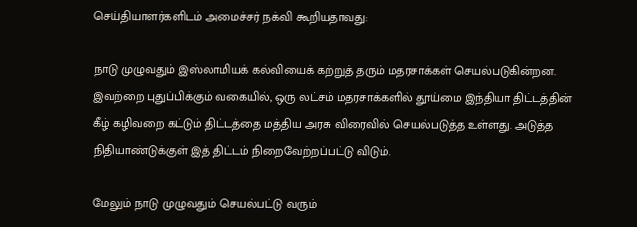செய்தியாளர்களிடம் அமைச்சர் நக்வி கூறியதாவது:

நாடு முழுவதும் இஸ்லாமியக் கல்வியைக் கற்றுத் தரும் மதரசாக்கள் செயல்படுகின்றன. இவற்றை புதுப்பிக்கும் வகையில், ஒரு லட்சம் மதரசாக்களில் தூய்மை இந்தியா திட்டத்தின் கீழ் கழிவறை கட்டும் திட்டத்தை மத்திய அரசு விரைவில் செயல்படுத்த உள்ளது. அடுத்த நிதியாண்டுக்குள் இத் திட்டம் நிறைவேற்றப்பட்டு விடும்.

மேலும் நாடு முழுவதும் செயல்பட்டு வரும்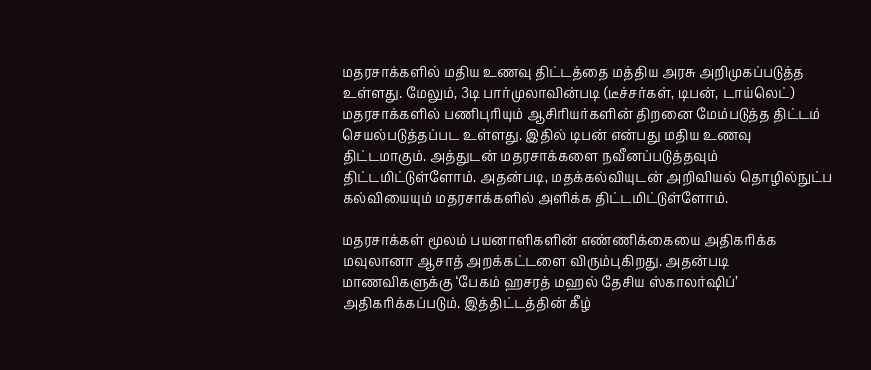மதரசாக்களில் மதிய உணவு திட்டத்தை மத்திய அரசு அறிமுகப்படுத்த உள்ளது. மேலும், 3டி பார்முலாவின்படி (டீச்சர்கள், டிபன், டாய்லெட்) மதரசாக்களில் பணிபுரியும் ஆசிரியர்களின் திறனை மேம்படுத்த திட்டம் செயல்படுத்தப்பட உள்ளது. இதில் டிபன் என்பது மதிய உணவு திட்டமாகும். அத்துடன் மதரசாக்களை நவீனப்படுத்தவும் திட்டமிட்டுள்ளோம். அதன்படி, மதக்கல்வியுடன் அறிவியல் தொழில்நுட்ப கல்வியையும் மதரசாக்களில் அளிக்க திட்டமிட்டுள்ளோம்.

மதரசாக்கள் மூலம் பயனாளிகளின் எண்ணிக்கையை அதிகரிக்க மவுலானா ஆசாத் அறக்கட்டளை விரும்புகிறது. அதன்படி மாணவிகளுக்கு ‘பேகம் ஹசரத் மஹல் தேசிய ஸ்காலர்ஷிப்’ அதிகரிக்கப்படும். இத்திட்டத்தின் கீழ்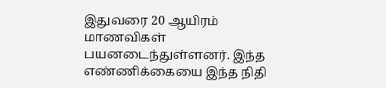இதுவரை 20 ஆயிரம் மாணவிகள் பயனடைந்துள்ளனர். இந்த எண்ணிக்கையை இந்த நிதி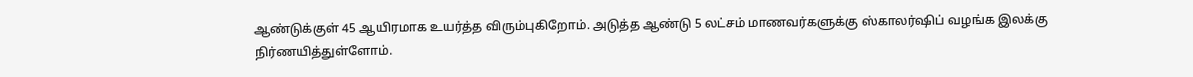ஆண்டுக்குள் 45 ஆயிரமாக உயர்த்த விரும்புகிறோம். அடுத்த ஆண்டு 5 லட்சம் மாணவர்களுக்கு ஸ்காலர்ஷிப் வழங்க இலக்கு நிர்ணயித்துள்ளோம்.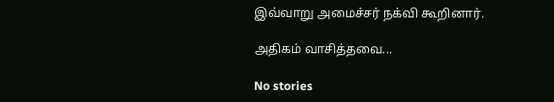இவ்வாறு அமைச்சர் நக்வி கூறினார்.

அதிகம் வாசித்தவை...

No stories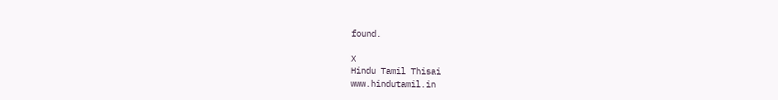found.

X
Hindu Tamil Thisai
www.hindutamil.in